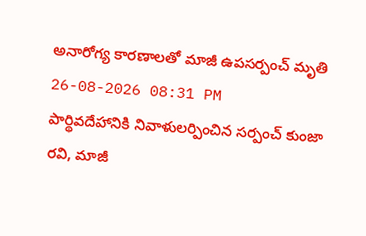అనారోగ్య కారణాలతో మాజీ ఉపసర్పంచ్ మృతి
26-08-2026 08:31 PM
పార్థివదేహానికి నివాళులర్పించిన సర్పంచ్ కుంజా రవి, మాజీ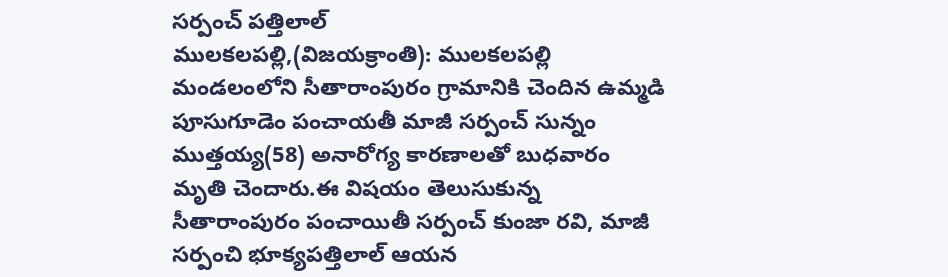సర్పంచ్ పత్తిలాల్
ములకలపల్లి,(విజయక్రాంతి): ములకలపల్లి మండలంలోని సీతారాంపురం గ్రామానికి చెందిన ఉమ్మడి పూసుగూడెం పంచాయతీ మాజీ సర్పంచ్ సున్నం ముత్తయ్య(58) అనారోగ్య కారణాలతో బుధవారం మృతి చెందారు.ఈ విషయం తెలుసుకున్న సీతారాంపురం పంచాయితీ సర్పంచ్ కుంజా రవి, మాజీ సర్పంచి భూక్యపత్తిలాల్ ఆయన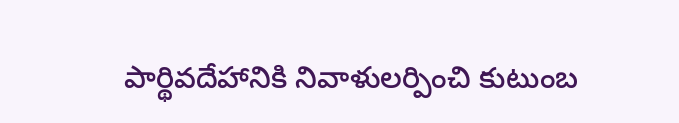పార్థివదేహానికి నివాళులర్పించి కుటుంబ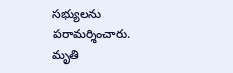సభ్యులను పరామర్శించారు. మృతి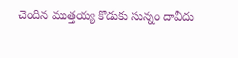చెందిన ముత్తయ్య కొడుకు సున్నం దావీదు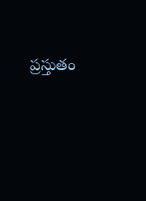ప్రస్తుతం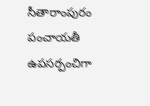సీతారాంపురం పంచాయతీ ఉపసర్పంచిగా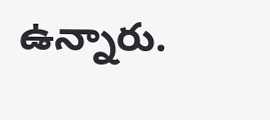ఉన్నారు.